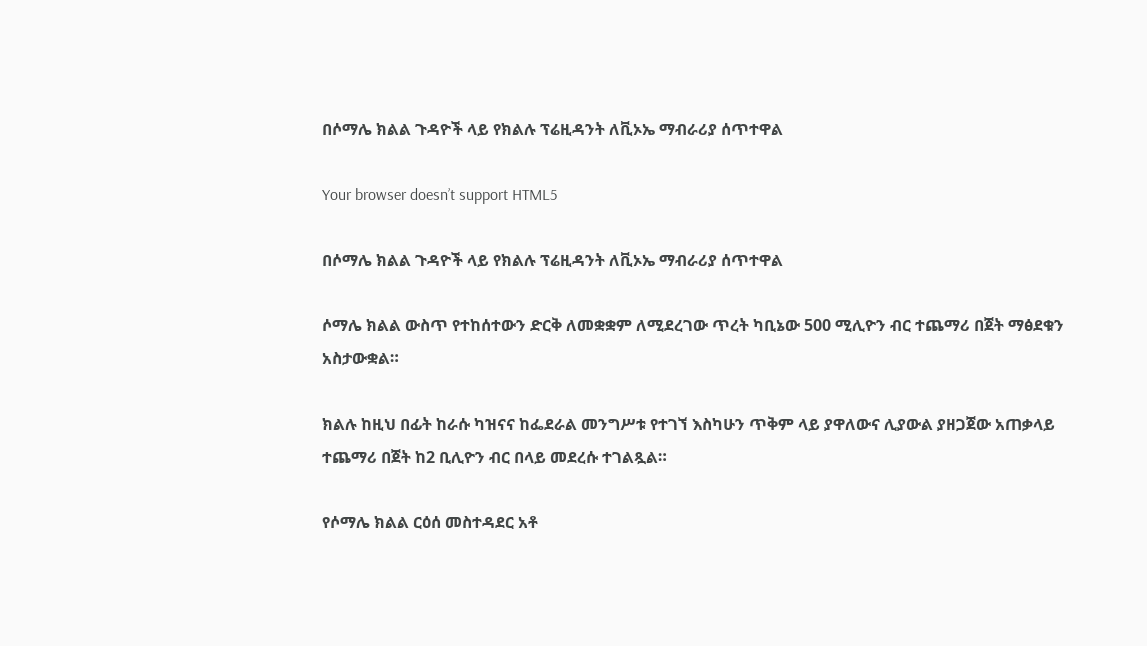በሶማሌ ክልል ጉዳዮች ላይ የክልሉ ፕሬዚዳንት ለቪኦኤ ማብራሪያ ሰጥተዋል

Your browser doesn’t support HTML5

በሶማሌ ክልል ጉዳዮች ላይ የክልሉ ፕሬዚዳንት ለቪኦኤ ማብራሪያ ሰጥተዋል

ሶማሌ ክልል ውስጥ የተከሰተውን ድርቅ ለመቋቋም ለሚደረገው ጥረት ካቢኔው 500 ሚሊዮን ብር ተጨማሪ በጀት ማፅደቁን አስታውቋል።

ክልሉ ከዚህ በፊት ከራሱ ካዝናና ከፌደራል መንግሥቱ የተገኘ እስካሁን ጥቅም ላይ ያዋለውና ሊያውል ያዘጋጀው አጠቃላይ ተጨማሪ በጀት ከ2 ቢሊዮን ብር በላይ መደረሱ ተገልጿል።

የሶማሌ ክልል ርዕሰ መስተዳደር አቶ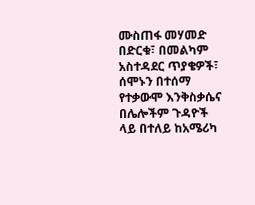ሙስጠፋ መሃመድ በድርቁ፣ በመልካም አስተዳደር ጥያቄዎች፣ ሰሞኑን በተሰማ የተቃውሞ እንቅስቃሴና በሌሎችም ጉዳዮች ላይ በተለይ ከአሜሪካ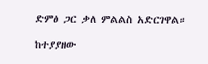ድምፅ ጋር ቃለ ምልልስ አድርገዋል።

ከተያያዘው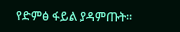የድምፅ ፋይል ያዳምጡት።